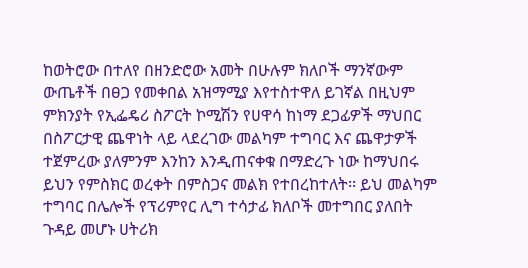ከወትሮው በተለየ በዘንድሮው አመት በሁሉም ክለቦች ማንኛውም ውጤቶች በፀጋ የመቀበል አዝማሚያ እየተስተዋለ ይገኛል በዚህም ምክንያት የኢፌዴሪ ስፖርት ኮሚሽን የሀዋሳ ከነማ ደጋፊዎች ማህበር በስፖርታዊ ጨዋነት ላይ ላደረገው መልካም ተግባር እና ጨዋታዎች ተጀምረው ያለምንም እንከን እንዲጠናቀቁ በማድረጉ ነው ከማህበሩ ይህን የምስክር ወረቀት በምስጋና መልክ የተበረከተለት፡፡ ይህ መልካም ተግባር በሌሎች የፕሪምየር ሊግ ተሳታፊ ክለቦች መተግበር ያለበት ጉዳይ መሆኑ ሀትሪክ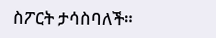ስፖርት ታሳስባለች።